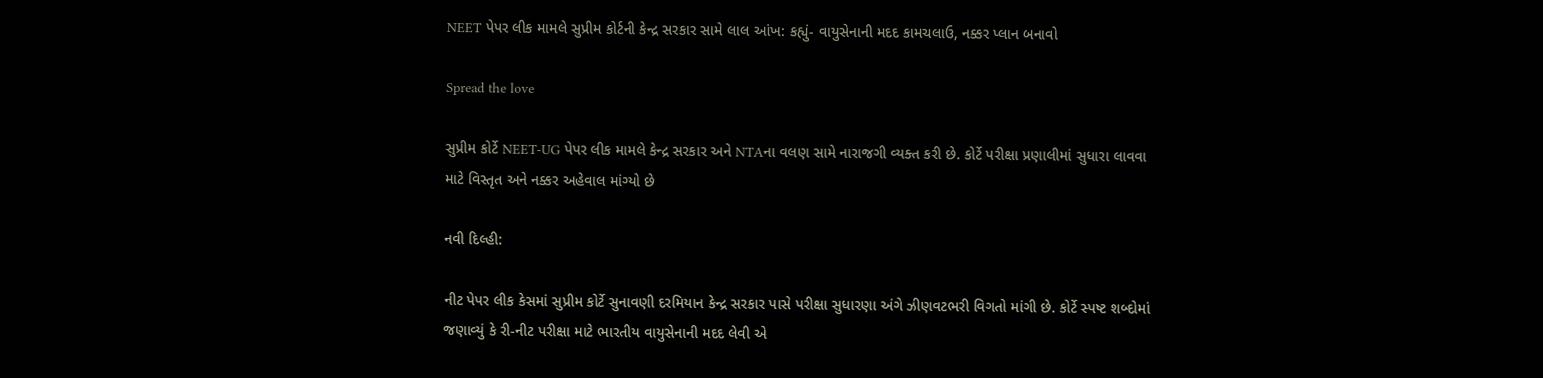NEET પેપર લીક મામલે સુપ્રીમ કોર્ટની કેન્દ્ર સરકાર સામે લાલ આંખ: કહ્યું- વાયુસેનાની મદદ કામચલાઉ, નક્કર પ્લાન બનાવો

Spread the love

સુપ્રીમ કોર્ટે NEET-UG પેપર લીક મામલે કેન્દ્ર સરકાર અને NTAના વલણ સામે નારાજગી વ્યક્ત કરી છે. કોર્ટે પરીક્ષા પ્રણાલીમાં સુધારા લાવવા માટે વિસ્તૃત અને નક્કર અહેવાલ માંગ્યો છે

નવી દિલ્હી:

નીટ પેપર લીક કેસમાં સુપ્રીમ કોર્ટે સુનાવણી દરમિયાન કેન્દ્ર સરકાર પાસે પરીક્ષા સુધારણા અંગે ઝીણવટભરી વિગતો માંગી છે. કોર્ટે સ્પષ્ટ શબ્દોમાં જણાવ્યું કે રી-નીટ પરીક્ષા માટે ભારતીય વાયુસેનાની મદદ લેવી એ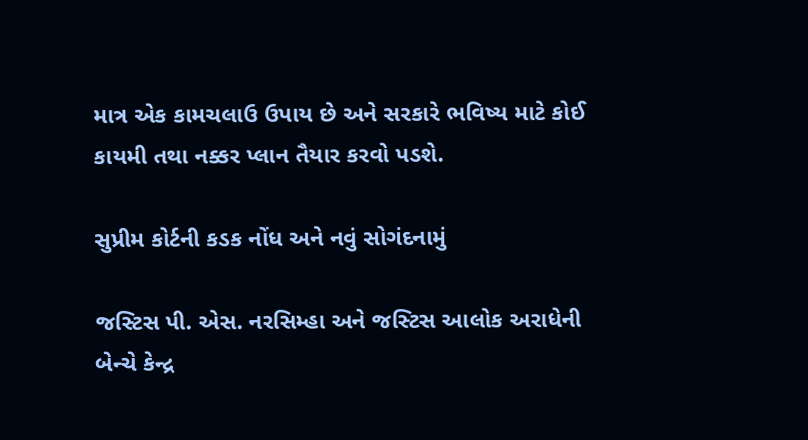માત્ર એક કામચલાઉ ઉપાય છે અને સરકારે ભવિષ્ય માટે કોઈ કાયમી તથા નક્કર પ્લાન તૈયાર કરવો પડશે.

સુપ્રીમ કોર્ટની કડક નોંધ અને નવું સોગંદનામું

જસ્ટિસ પી. એસ. નરસિમ્હા અને જસ્ટિસ આલોક અરાધેની બેન્ચે કેન્દ્ર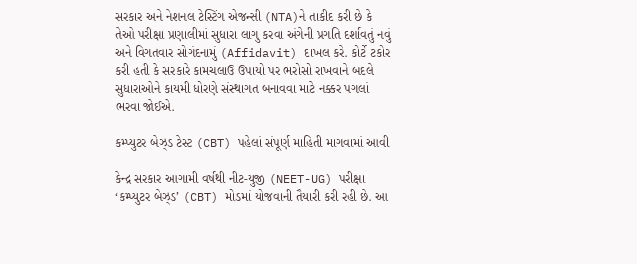સરકાર અને નેશનલ ટેસ્ટિંગ એજન્સી (NTA)ને તાકીદ કરી છે કે તેઓ પરીક્ષા પ્રણાલીમાં સુધારા લાગુ કરવા અંગેની પ્રગતિ દર્શાવતું નવું અને વિગતવાર સોગંદનામું (Affidavit) દાખલ કરે. કોર્ટે ટકોર કરી હતી કે સરકારે કામચલાઉ ઉપાયો પર ભરોસો રાખવાને બદલે સુધારાઓને કાયમી ધોરણે સંસ્થાગત બનાવવા માટે નક્કર પગલાં ભરવા જોઈએ.

કમ્પ્યુટર બેઝ્ડ ટેસ્ટ (CBT) પહેલાં સંપૂર્ણ માહિતી માગવામાં આવી

કેન્દ્ર સરકાર આગામી વર્ષથી નીટ-યુજી (NEET-UG) પરીક્ષા ‘કમ્પ્યુટર બેઝ્ડ’ (CBT) મોડમાં યોજવાની તૈયારી કરી રહી છે. આ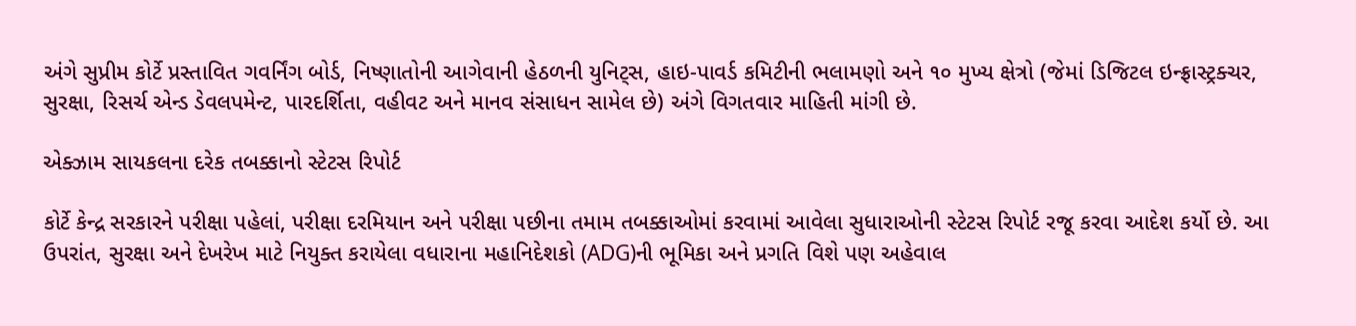અંગે સુપ્રીમ કોર્ટે પ્રસ્તાવિત ગવર્નિંગ બોર્ડ, નિષ્ણાતોની આગેવાની હેઠળની યુનિટ્સ, હાઇ-પાવર્ડ કમિટીની ભલામણો અને ૧૦ મુખ્ય ક્ષેત્રો (જેમાં ડિજિટલ ઇન્ફ્રાસ્ટ્રક્ચર, સુરક્ષા, રિસર્ચ એન્ડ ડેવલપમેન્ટ, પારદર્શિતા, વહીવટ અને માનવ સંસાધન સામેલ છે) અંગે વિગતવાર માહિતી માંગી છે.

એક્ઝામ સાયકલના દરેક તબક્કાનો સ્ટેટસ રિપોર્ટ

કોર્ટે કેન્દ્ર સરકારને પરીક્ષા પહેલાં, પરીક્ષા દરમિયાન અને પરીક્ષા પછીના તમામ તબક્કાઓમાં કરવામાં આવેલા સુધારાઓની સ્ટેટસ રિપોર્ટ રજૂ કરવા આદેશ કર્યો છે. આ ઉપરાંત, સુરક્ષા અને દેખરેખ માટે નિયુક્ત કરાયેલા વધારાના મહાનિદેશકો (ADG)ની ભૂમિકા અને પ્રગતિ વિશે પણ અહેવાલ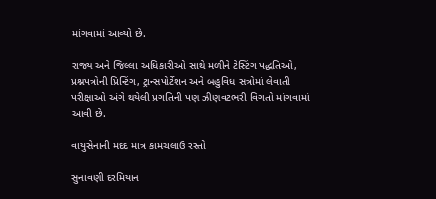માંગવામાં આવ્યો છે.

રાજ્ય અને જિલ્લા અધિકારીઓ સાથે મળીને ટેસ્ટિંગ પદ્ધતિઓ, પ્રશ્નપત્રોની પ્રિન્ટિંગ, ટ્રાન્સપોર્ટેશન અને બહુવિધ સત્રોમાં લેવાતી પરીક્ષાઓ અંગે થયેલી પ્રગતિની પણ ઝીણવટભરી વિગતો માંગવામાં આવી છે.

વાયુસેનાની મદદ માત્ર કામચલાઉ રસ્તો

સુનાવણી દરમિયાન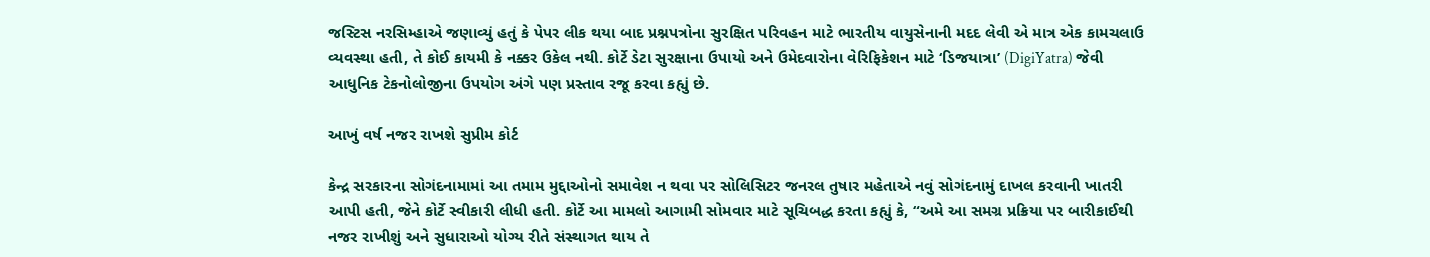જસ્ટિસ નરસિમ્હાએ જણાવ્યું હતું કે પેપર લીક થયા બાદ પ્રશ્નપત્રોના સુરક્ષિત પરિવહન માટે ભારતીય વાયુસેનાની મદદ લેવી એ માત્ર એક કામચલાઉ વ્યવસ્થા હતી, તે કોઈ કાયમી કે નક્કર ઉકેલ નથી. કોર્ટે ડેટા સુરક્ષાના ઉપાયો અને ઉમેદવારોના વેરિફિકેશન માટે ‘ડિજયાત્રા’ (DigiYatra) જેવી આધુનિક ટેકનોલોજીના ઉપયોગ અંગે પણ પ્રસ્તાવ રજૂ કરવા કહ્યું છે.

આખું વર્ષ નજર રાખશે સુપ્રીમ કોર્ટ

કેન્દ્ર સરકારના સોગંદનામામાં આ તમામ મુદ્દાઓનો સમાવેશ ન થવા પર સોલિસિટર જનરલ તુષાર મહેતાએ નવું સોગંદનામું દાખલ કરવાની ખાતરી આપી હતી, જેને કોર્ટે સ્વીકારી લીધી હતી. કોર્ટે આ મામલો આગામી સોમવાર માટે સૂચિબદ્ધ કરતા કહ્યું કે, “અમે આ સમગ્ર પ્રક્રિયા પર બારીકાઈથી નજર રાખીશું અને સુધારાઓ યોગ્ય રીતે સંસ્થાગત થાય તે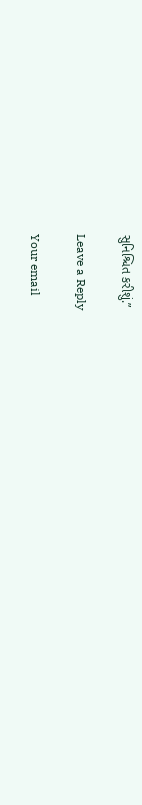સુનિશ્ચિત કરીશું.”

Leave a Reply

Your email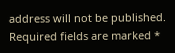address will not be published. Required fields are marked *